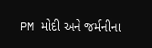PM મોદી અને જર્મનીના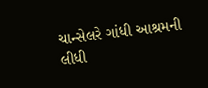ચાન્સેલરે ગાંધી આશ્રમની લીધી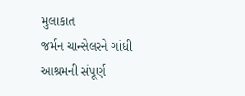મુલાકાત
જર્મન ચાન્સેલરને ગાંધી આશ્રમની સંપૂર્ણ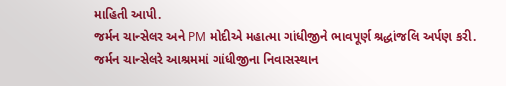માહિતી આપી.
જર્મન ચાન્સેલર અને PM મોદીએ મહાત્મા ગાંધીજીને ભાવપૂર્ણ શ્રદ્ધાંજલિ અર્પણ કરી.
જર્મન ચાન્સેલરે આશ્રમમાં ગાંધીજીના નિવાસસ્થાન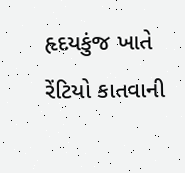હૃદયકુંજ ખાતે રેંટિયો કાતવાની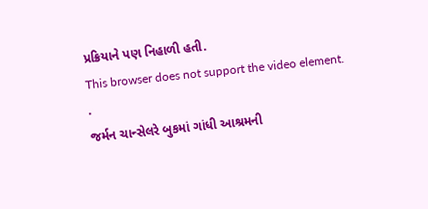પ્રક્રિયાને પણ નિહાળી હતી.
This browser does not support the video element.
.
જર્મન ચાન્સેલરે બુકમાં ગાંધી આશ્રમની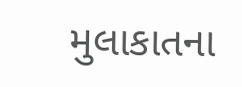મુલાકાતના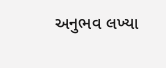અનુભવ લખ્યા